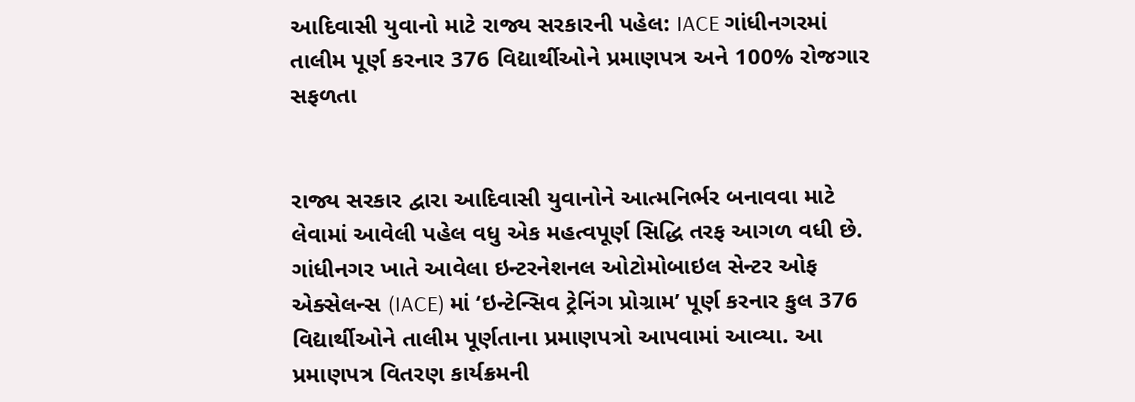આદિવાસી યુવાનો માટે રાજ્ય સરકારની પહેલ: IACE ગાંધીનગરમાં તાલીમ પૂર્ણ કરનાર 376 વિદ્યાર્થીઓને પ્રમાણપત્ર અને 100% રોજગાર સફળતા


રાજ્ય સરકાર દ્વારા આદિવાસી યુવાનોને આત્મનિર્ભર બનાવવા માટે લેવામાં આવેલી પહેલ વધુ એક મહત્વપૂર્ણ સિદ્ધિ તરફ આગળ વધી છે. ગાંધીનગર ખાતે આવેલા ઇન્ટરનેશનલ ઓટોમોબાઇલ સેન્ટર ઓફ એક્સેલન્સ (IACE) માં ‘ઇન્ટેન્સિવ ટ્રેનિંગ પ્રોગ્રામ’ પૂર્ણ કરનાર કુલ 376 વિદ્યાર્થીઓને તાલીમ પૂર્ણતાના પ્રમાણપત્રો આપવામાં આવ્યા. આ પ્રમાણપત્ર વિતરણ કાર્યક્રમની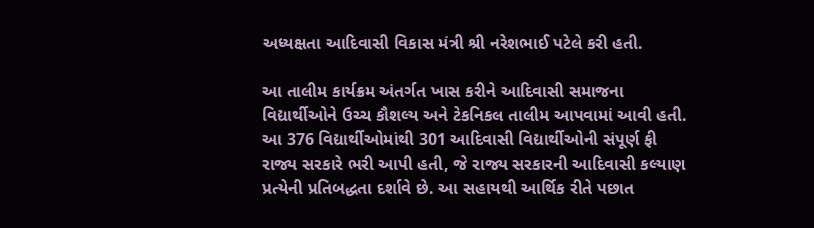અધ્યક્ષતા આદિવાસી વિકાસ મંત્રી શ્રી નરેશભાઈ પટેલે કરી હતી.

આ તાલીમ કાર્યક્રમ અંતર્ગત ખાસ કરીને આદિવાસી સમાજના વિદ્યાર્થીઓને ઉચ્ચ કૌશલ્ય અને ટેકનિકલ તાલીમ આપવામાં આવી હતી. આ 376 વિદ્યાર્થીઓમાંથી 301 આદિવાસી વિદ્યાર્થીઓની સંપૂર્ણ ફી રાજ્ય સરકારે ભરી આપી હતી, જે રાજ્ય સરકારની આદિવાસી કલ્યાણ પ્રત્યેની પ્રતિબદ્ધતા દર્શાવે છે. આ સહાયથી આર્થિક રીતે પછાત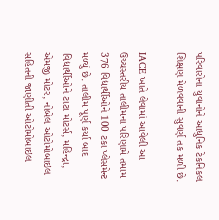પરિવારોના યુવાનોને આધુનિક ટેકનિકલ શિક્ષણ મેળવવાની સુવર્ણ તક મળી છે.

IACE ખાતે લેવામાં આવેલી આ ઉચ્ચસ્તરીય તાલીમના પરિણામે તમામ 376 વિદ્યાર્થીઓને 100 ટકા પ્લેસમેન્ટ મળ્યું છે. તાલીમ પૂર્ણ કર્યા બાદ વિદ્યાર્થીઓને ટાટા મોટર્સ, મહિન્દ્રા, એમજી મોટર, નોબેલ ઓટોમોબાઇલ સહિતની જાણીતી ઓટોમોબાઇલ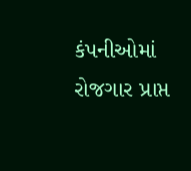કંપનીઓમાં રોજગાર પ્રાપ્ત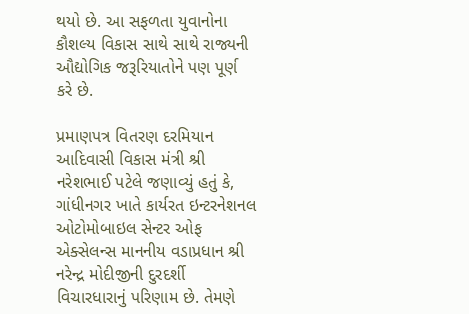થયો છે. આ સફળતા યુવાનોના કૌશલ્ય વિકાસ સાથે સાથે રાજ્યની ઔદ્યોગિક જરૂરિયાતોને પણ પૂર્ણ કરે છે.

પ્રમાણપત્ર વિતરણ દરમિયાન આદિવાસી વિકાસ મંત્રી શ્રી નરેશભાઈ પટેલે જણાવ્યું હતું કે, ગાંધીનગર ખાતે કાર્યરત ઇન્ટરનેશનલ ઓટોમોબાઇલ સેન્ટર ઓફ એક્સેલન્સ માનનીય વડાપ્રધાન શ્રી નરેન્દ્ર મોદીજીની દુરદર્શી વિચારધારાનું પરિણામ છે. તેમણે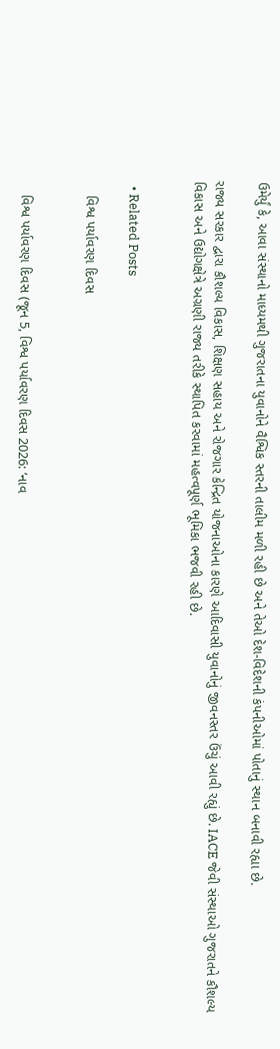ઉમેર્યું કે, આવા સંસ્થાનો માધ્યમથી ગુજરાતના યુવાનોને વૈશ્વિક સ્તરની તાલીમ મળી રહી છે અને તેઓ દેશ-વિદેશની કંપનીઓમાં પોતાનું સ્થાન બનાવી રહ્યા છે.

રાજ્ય સરકાર દ્વારા કૌશલ્ય વિકાસ, શિક્ષણ સહાય અને રોજગાર કેન્દ્રિત યોજનાઓના કારણે આદિવાસી યુવાનોનું જીવનસ્તર ઉંચું આવી રહ્યું છે. IACE જેવી સંસ્થાઓ ગુજરાતને કૌશલ્ય વિકાસ અને ઉદ્યોગક્ષેત્રે અગ્રણી રાજ્ય તરીકે સ્થાપિત કરવામાં મહત્વપૂર્ણ ભૂમિકા ભજવી રહી છે.


  • Related Posts

    વિશ્વ પર્યાવરણ દિવસ


    વિશ્વ પર્યાવરણ દિવસ (જૂન 5, વિશ્વ પર્યાવરણ દિવસ 2026: ‘નાવ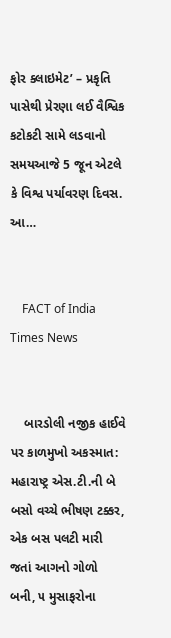ફોર ક્લાઇમેટ’ – પ્રકૃતિ પાસેથી પ્રેરણા લઈ વૈશ્વિક કટોકટી સામે લડવાનો સમયઆજે 5 જૂન એટલે કે વિશ્વ પર્યાવરણ દિવસ. આ…


    FACT of India Times News


    બારડોલી નજીક હાઈવે પર કાળમુખો અકસ્માત: મહારાષ્ટ્ર એસ.ટી.ની બે બસો વચ્ચે ભીષણ ટક્કર, એક બસ પલટી મારી જતાં આગનો ગોળો બની, ૫ મુસાફરોના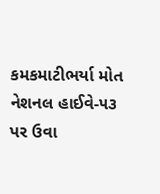કમકમાટીભર્યા મોત નેશનલ હાઈવે-૫૩ પર ઉવા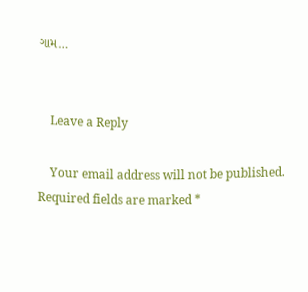ગામ…


    Leave a Reply

    Your email address will not be published. Required fields are marked *